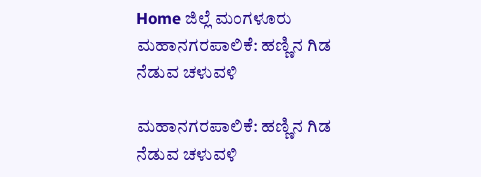Home ಜಿಲ್ಲೆ ಮಂಗಳೂರು ಮಹಾನಗರಪಾಲಿಕೆ: ಹಣ್ಣಿನ ಗಿಡ ನೆಡುವ ಚಳುವಳಿ

ಮಹಾನಗರಪಾಲಿಕೆ: ಹಣ್ಣಿನ ಗಿಡ ನೆಡುವ ಚಳುವಳಿ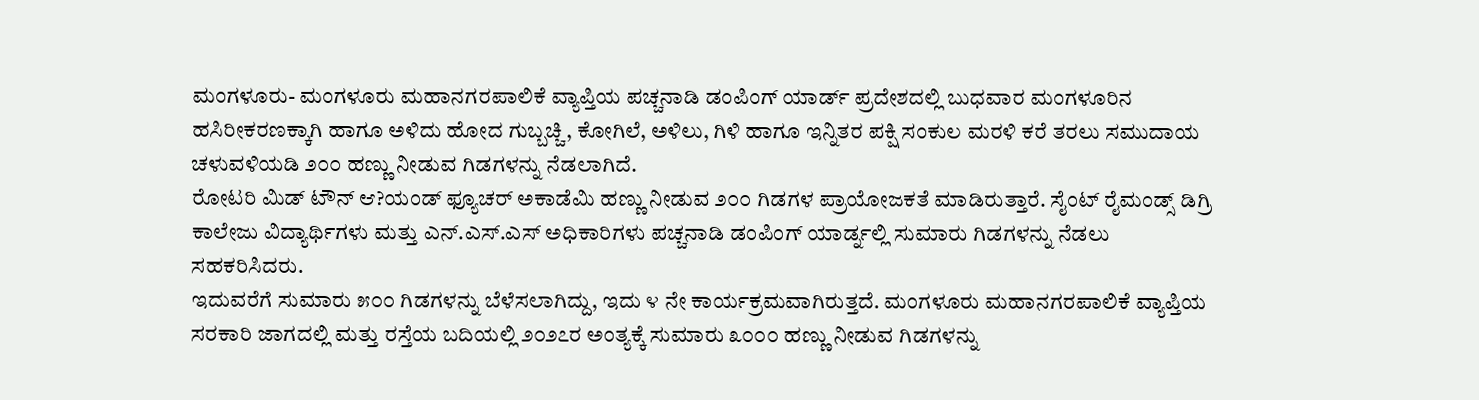ಮಂಗಳೂರು- ಮಂಗಳೂರು ಮಹಾನಗರಪಾಲಿಕೆ ವ್ಯಾಪ್ತಿಯ ಪಚ್ಚನಾಡಿ ಡಂಪಿಂಗ್ ಯಾರ್ಡ್ ಪ್ರದೇಶದಲ್ಲಿ ಬುಧವಾರ ಮಂಗಳೂರಿನ ಹಸಿರೀಕರಣಕ್ಕಾಗಿ ಹಾಗೂ ಅಳಿದು ಹೋದ ಗುಬ್ಬಚ್ಚಿ, ಕೋಗಿಲೆ, ಅಳಿಲು, ಗಿಳಿ ಹಾಗೂ ಇನ್ನಿತರ ಪಕ್ಷಿ ಸಂಕುಲ ಮರಳಿ ಕರೆ ತರಲು ಸಮುದಾಯ ಚಳುವಳಿಯಡಿ ೨೦೦ ಹಣ್ಣು ನೀಡುವ ಗಿಡಗಳನ್ನು ನೆಡಲಾಗಿದೆ.
ರೋಟರಿ ಮಿಡ್ ಟೌನ್ ಆ?ಯಂಡ್ ಫ್ಯೂಚರ್ ಅಕಾಡೆಮಿ ಹಣ್ಣು ನೀಡುವ ೨೦೦ ಗಿಡಗಳ ಪ್ರಾಯೋಜಕತೆ ಮಾಡಿರುತ್ತಾರೆ. ಸೈಂಟ್ ರೈಮಂಡ್ಸ್ ಡಿಗ್ರಿ ಕಾಲೇಜು ವಿದ್ಯಾರ್ಥಿಗಳು ಮತ್ತು ಎನ್.ಎಸ್.ಎಸ್ ಅಧಿಕಾರಿಗಳು ಪಚ್ಚನಾಡಿ ಡಂಪಿಂಗ್ ಯಾರ್ಡ್ನಲ್ಲಿ ಸುಮಾರು ಗಿಡಗಳನ್ನು ನೆಡಲು ಸಹಕರಿಸಿದರು.
ಇದುವರೆಗೆ ಸುಮಾರು ೫೦೦ ಗಿಡಗಳನ್ನು ಬೆಳೆಸಲಾಗಿದ್ದು, ಇದು ೪ ನೇ ಕಾರ್ಯಕ್ರಮವಾಗಿರುತ್ತದೆ. ಮಂಗಳೂರು ಮಹಾನಗರಪಾಲಿಕೆ ವ್ಯಾಪ್ತಿಯ ಸರಕಾರಿ ಜಾಗದಲ್ಲಿ ಮತ್ತು ರಸ್ತೆಯ ಬದಿಯಲ್ಲಿ ೨೦೨೭ರ ಅಂತ್ಯಕ್ಕೆ ಸುಮಾರು ೩೦೦೦ ಹಣ್ಣು ನೀಡುವ ಗಿಡಗಳನ್ನು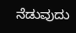ನೆಡುವುದು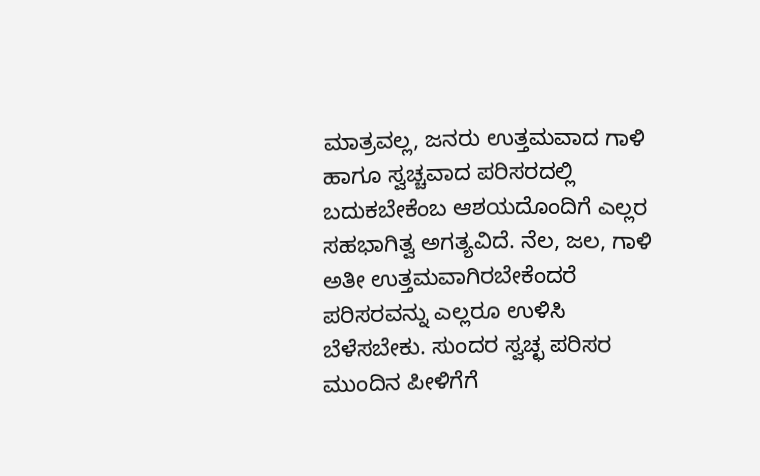ಮಾತ್ರವಲ್ಲ, ಜನರು ಉತ್ತಮವಾದ ಗಾಳಿ ಹಾಗೂ ಸ್ವಚ್ಚವಾದ ಪರಿಸರದಲ್ಲಿ ಬದುಕಬೇಕೆಂಬ ಆಶಯದೊಂದಿಗೆ ಎಲ್ಲರ ಸಹಭಾಗಿತ್ವ ಅಗತ್ಯವಿದೆ. ನೆಲ, ಜಲ, ಗಾಳಿ ಅತೀ ಉತ್ತಮವಾಗಿರಬೇಕೆಂದರೆ ಪರಿಸರವನ್ನು ಎಲ್ಲರೂ ಉಳಿಸಿ ಬೆಳೆಸಬೇಕು. ಸುಂದರ ಸ್ವಚ್ಛ ಪರಿಸರ ಮುಂದಿನ ಪೀಳಿಗೆಗೆ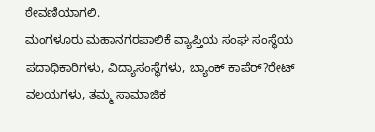ಠೇವಣಿಯಾಗಲಿ.
ಮಂಗಳೂರು ಮಹಾನಗರಪಾಲಿಕೆ ವ್ಯಾಪ್ತಿಯ ಸಂಘ ಸಂಸ್ಥೆಯ ಪದಾಧಿಕಾರಿಗಳು, ವಿದ್ಯಾಸಂಸ್ಥೆಗಳು, ಬ್ಯಾಂಕ್ ಕಾಪೆರ್?ರೇಟ್ ವಲಯಗಳು, ತಮ್ಮ ಸಾಮಾಜಿಕ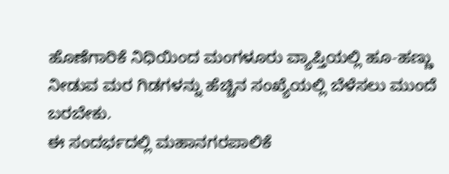ಹೊಣೆಗಾರಿಕೆ ನಿಧಿಯಿಂದ ಮಂಗಳೂರು ವ್ಯಾಪ್ತಿಯಲ್ಲಿ ಹೂ-ಹಣ್ಣು ನೀಡುವ ಮರ ಗಿಡಗಳನ್ನು ಹೆಚ್ಚಿನ ಸಂಖ್ಯೆಯಲ್ಲಿ ಬೆಳೆಸಲು ಮುಂದೆ ಬರಬೇಕು.
ಈ ಸಂದರ್ಭದಲ್ಲಿ ಮಹಾನಗರಪಾಲಿಕೆ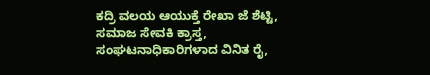ಕದ್ರಿ ವಲಯ ಆಯುಕ್ತೆ ರೇಖಾ ಜೆ ಶೆಟ್ಟಿ, ಸಮಾಜ ಸೇವಕಿ ಕ್ರಾಸ್ತ, ಸಂಘಟನಾಧಿಕಾರಿಗಳಾದ ವಿನಿತ ರೈ,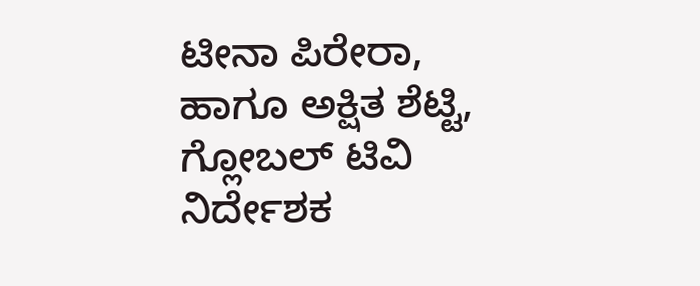ಟೀನಾ ಪಿರೇರಾ, ಹಾಗೂ ಅಕ್ಷಿತ ಶೆಟ್ಟಿ, ಗ್ಲೋಬಲ್ ಟಿವಿ ನಿರ್ದೇಶಕ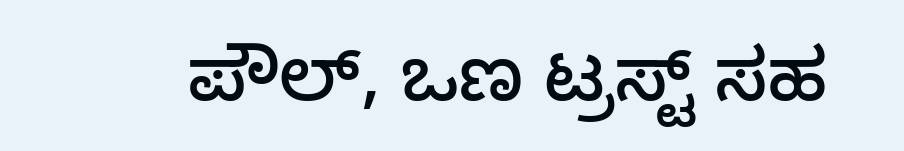ಪೌಲ್, ಒಣ ಟ್ರಸ್ಟ್ ಸಹ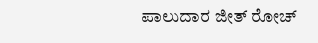ಪಾಲುದಾರ ಜೀತ್ ರೋಚ್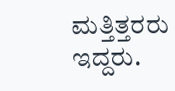ಮತ್ತಿತ್ತರರು ಇದ್ದರು.